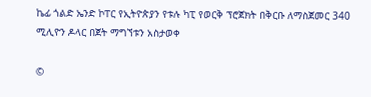ኬፊ ጎልድ ኤንድ ኮፐር የኢትዮጵያን የቱሉ ካፒ የወርቅ ፕሮጀክት በቅርቡ ለማስጀመር 340 ሚሊዮን ዶላር በጀት ማግኘቱን አስታወቀ

©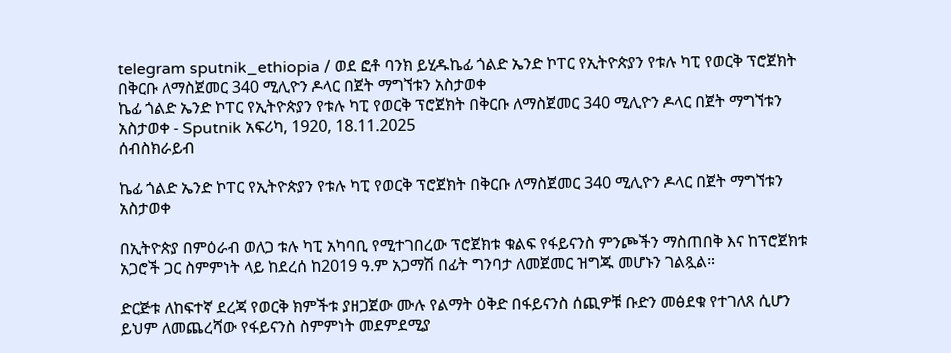telegram sputnik_ethiopia / ወደ ፎቶ ባንክ ይሂዱኬፊ ጎልድ ኤንድ ኮፐር የኢትዮጵያን የቱሉ ካፒ የወርቅ ፕሮጀክት በቅርቡ ለማስጀመር 340 ሚሊዮን ዶላር በጀት ማግኘቱን አስታወቀ
ኬፊ ጎልድ ኤንድ ኮፐር የኢትዮጵያን የቱሉ ካፒ የወርቅ ፕሮጀክት በቅርቡ ለማስጀመር 340 ሚሊዮን ዶላር በጀት ማግኘቱን አስታወቀ - Sputnik አፍሪካ, 1920, 18.11.2025
ሰብስክራይብ

ኬፊ ጎልድ ኤንድ ኮፐር የኢትዮጵያን የቱሉ ካፒ የወርቅ ፕሮጀክት በቅርቡ ለማስጀመር 340 ሚሊዮን ዶላር በጀት ማግኘቱን አስታወቀ

በኢትዮጵያ በምዕራብ ወለጋ ቱሉ ካፒ አካባቢ የሚተገበረው ፕሮጀክቱ ቁልፍ የፋይናንስ ምንጮችን ማስጠበቅ እና ከፕሮጀክቱ አጋሮች ጋር ስምምነት ላይ ከደረሰ ከ2019 ዓ.ም አጋማሽ በፊት ግንባታ ለመጀመር ዝግጁ መሆኑን ገልጿል።

ድርጅቱ ለከፍተኛ ደረጃ የወርቅ ክምችቱ ያዘጋጀው ሙሉ የልማት ዕቅድ በፋይናንስ ሰጪዎቹ ቡድን መፅደቁ የተገለጸ ሲሆን ይህም ለመጨረሻው የፋይናንስ ስምምነት መደምደሚያ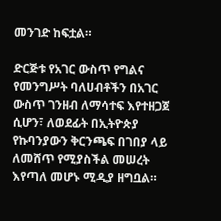መንገድ ከፍቷል።

ድርጅቱ የአገር ውስጥ የግልና የመንግሥት ባለሀብቶችን በአገር ውስጥ ገንዘብ ለማሳተፍ እየተዘጋጀ ሲሆን፣ ለወደፊት በኢትዮጵያ የኩባንያውን ቅርንጫፍ በገበያ ላይ ለመሸጥ የሚያስችል መሠረት እየጣለ መሆኑ ሚዲያ ዘግቧል።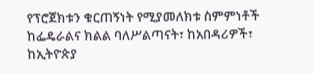የፕሮጀክቱን ቁርጠኝነት የሚያመለክቱ ስምምነቶች ከፌዴራልና ክልል ባለሥልጣናት፣ ከአበዳሪዎች፣ ከኢትዮጵያ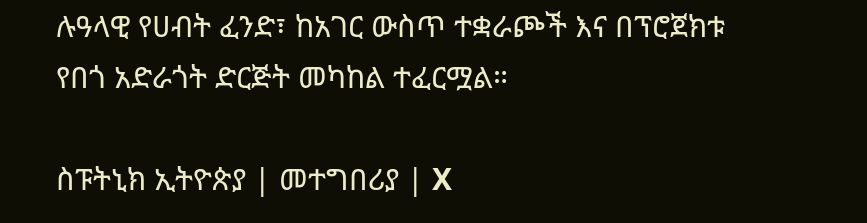ሉዓላዊ የሀብት ፈንድ፣ ከአገር ውስጥ ተቋራጮች እና በፕሮጀክቱ የበጎ አድራጎት ድርጅት መካከል ተፈርሟል።

ስፑትኒክ ኢትዮጵያ | መተግበሪያ | X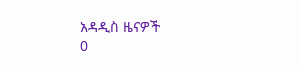አዳዲስ ዜናዎች
0